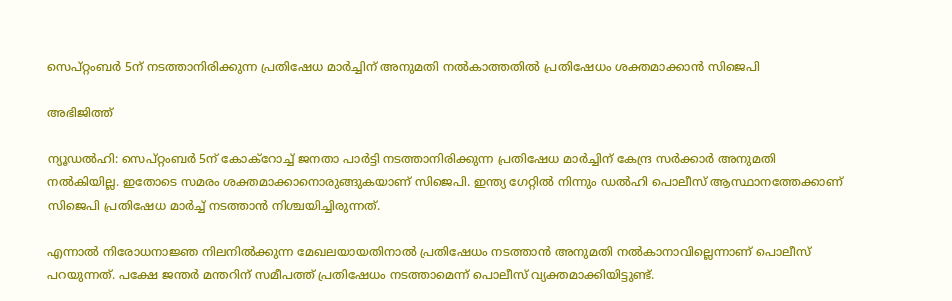സെപ്റ്റംബർ 5ന് നടത്താനിരിക്കുന്ന പ്രതിഷേധ മാർച്ചിന് അനുമതി നൽകാത്തതിൽ പ്രതിഷേധം ശക്തമാക്കാൻ സിജെപി

അഭിജിത്ത്

ന‍്യൂഡൽഹി: സെപ്റ്റംബർ 5ന് കോക്റോച്ച് ജനതാ പാർട്ടി നടത്താനിരിക്കുന്ന പ്രതിഷേധ മാർച്ചിന് കേന്ദ്ര സർക്കാർ അനുമതി നൽകിയില്ല. ഇതോടെ സമരം ശക്തമാക്കാനൊരുങ്ങുകയാണ് സിജെപി. ഇന്ത‍്യ ഗേറ്റിൽ നിന്നും ഡൽഹി പൊലീസ് ആസ്ഥാനത്തേക്കാണ് സിജെപി പ്രതിഷേധ മാർച്ച് നടത്താൻ നിശ്ചയിച്ചിരുന്നത്.

എന്നാൽ നിരോധനാജ്ഞ നിലനിൽക്കുന്ന മേഖലയായതിനാൽ പ്രതിഷേധം നടത്താൻ അനുമതി നൽകാനാവില്ലെന്നാണ് പൊലീസ് പറയുന്നത്. പക്ഷേ ജന്തർ മന്തറിന് സമീപത്ത് പ്രതിഷേധം നടത്താമെന്ന് പൊലീസ് വ‍്യക്തമാക്കിയിട്ടുണ്ട്.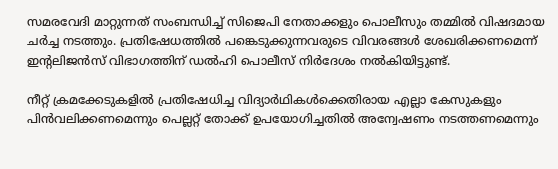സമരവേദി മാറ്റുന്നത് സംബന്ധിച്ച് സിജെപി നേതാക്കളും പൊലീസും തമ്മിൽ വിഷദമായ ചർച്ച നടത്തും. പ്രതിഷേധത്തിൽ പങ്കെടുക്കുന്നവരുടെ വിവരങ്ങൾ ശേഖരിക്കണമെന്ന് ഇന്‍റലിജൻസ് വിഭാഗത്തിന് ഡൽഹി പൊലീസ് നിർദേശം നൽകിയിട്ടുണ്ട്.

നീറ്റ് ക്രമക്കേടുകളിൽ പ്രതിഷേധിച്ച വിദ‍്യാർഥികൾക്കെതിരായ എല്ലാ കേസുകളും പിൻവലിക്കണമെന്നും പെല്ലറ്റ് തോക്ക് ഉപയോഗിച്ചതിൽ അന്വേഷണം നടത്തണമെന്നും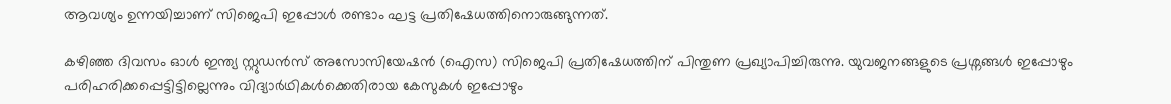ആവശ‍്യം ഉന്നയിച്ചാണ് സിജെപി ഇപ്പോൾ രണ്ടാം ഘട്ട പ്രതിഷേധത്തിനൊരുങ്ങുന്നത്.

കഴിഞ്ഞ ദിവസം ഓൾ ഇന്ത‍്യ സ്റ്റുഡൻസ് അസോസിയേഷൻ (ഐസ) സിജെപി പ്രതിഷേധത്തിന് പിന്തുണ പ്രഖ‍്യാപിച്ചിരുന്നു. യുവജനങ്ങളുടെ പ്രശ്നങ്ങൾ ഇപ്പോഴും പരിഹരിക്കപ്പെട്ടിട്ടില്ലെന്നും വിദ‍്യാർഥികൾക്കെതിരായ കേസുകൾ ഇപ്പോഴും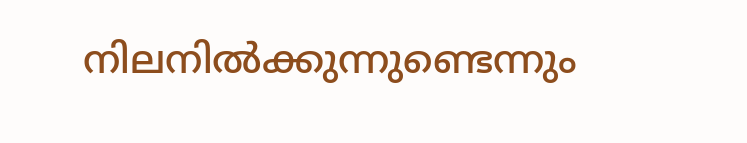നിലനിൽക്കുന്നുണ്ടെന്നും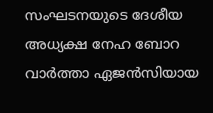സംഘടനയുടെ ദേശീയ അധ‍്യക്ഷ നേഹ ബോറ വാർ‌ത്താ ഏജൻസിയായ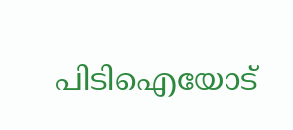പിടിഐയോട്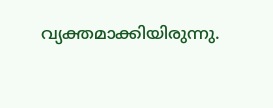വ‍്യക്തമാക്കിയിരുന്നു.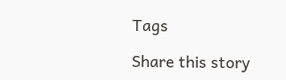Tags

Share this story